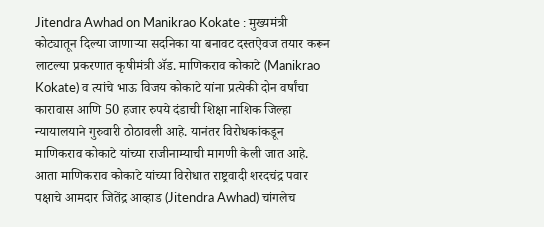Jitendra Awhad on Manikrao Kokate : मुख्यमंत्री कोट्यातून दिल्या जाणाऱ्या सदनिका या बनावट दस्तऐवज तयार करून लाटल्या प्रकरणात कृषीमंत्री ॲड. माणिकराव कोकाटे (Manikrao Kokate) व त्यांचे भाऊ विजय कोकाटे यांना प्रत्येकी दोन वर्षांचा कारावास आणि 50 हजार रुपये दंडाची शिक्षा नाशिक जिल्हा न्यायालयाने गुरुवारी ठोठावली आहे. यानंतर विरोधकांकडून माणिकराव कोकाटे यांच्या राजीनाम्याची मागणी केली जात आहे. आता माणिकराव कोकाटे यांच्या विरोधात राष्ट्रवादी शरदचंद्र पवार पक्षाचे आमदार जितेंद्र आव्हाड (Jitendra Awhad) चांगलेच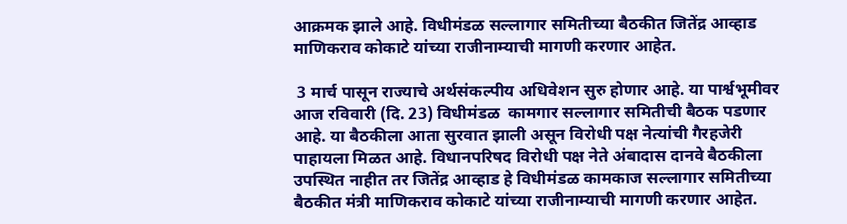आक्रमक झाले आहे. विधीमंडळ सल्लागार समितीच्या बैठकीत जितेंद्र आव्हाड माणिकराव कोकाटे यांच्या राजीनाम्याची मागणी करणार आहेत.

 3 मार्च पासून राज्याचे अर्थसंकल्पीय अधिवेशन सुरु होणार आहे. या पार्श्वभूमीवर आज रविवारी (दि. 23) विधीमंडळ  कामगार सल्लागार समितीची बैठक पडणार आहे. या बैठकीला आता सुरवात झाली असून विरोधी पक्ष नेत्यांची गैरहजेरी पाहायला मिळत आहे. विधानपरिषद विरोधी पक्ष नेते अंबादास दानवे बैठकीला उपस्थित नाहीत तर जितेंद्र आव्हाड हे विधीमंडळ कामकाज सल्लागार समितीच्या बैठकीत मंत्री माणिकराव कोकाटे यांच्या राजीनाम्याची मागणी करणार आहेत.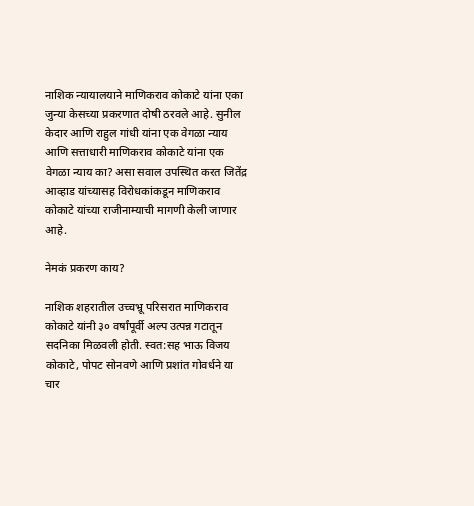नाशिक न्यायालयाने माणिकराव कोकाटे यांना एका जुन्या केसच्या प्रकरणात दोषी ठरवले आहे. सुनील केदार आणि राहुल गांधी यांना एक वेगळा न्याय आणि सत्ताधारी माणिकराव कोकाटे यांना एक वेगळा न्याय का? असा सवाल उपस्थित करत जितेंद्र आव्हाड यांच्यासह विरोधकांकडून माणिकराव कोकाटे यांच्या राजीनाम्याची मागणी केली जाणार आहे.

नेमकं प्रकरण काय?

नाशिक शहरातील उच्चभ्रू परिसरात माणिकराव कोकाटे यांनी ३० वर्षांपूर्वी अल्प उत्पन्न गटातून सदनिका मिळवली होती. स्वत:सह भाऊ विजय कोकाटे, पोपट सोनवणे आणि प्रशांत गोवर्धने या चार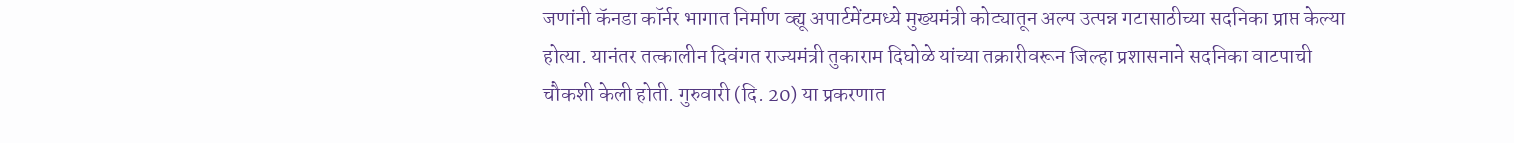जणांनी कॅनडा कॉर्नर भागात निर्माण व्ह्यू अपार्टमेंटमध्ये मुख्यमंत्री कोट्यातून अल्प उत्पन्न गटासाठीच्या सदनिका प्राप्त केल्या होत्या. यानंतर तत्कालीन दिवंगत राज्यमंत्री तुकाराम दिघोळे यांच्या तक्रारीवरून जिल्हा प्रशासनाने सदनिका वाटपाची चौकशी केली होती. गुरुवारी (दि. 20) या प्रकरणात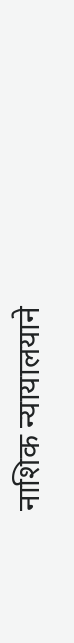नाशिक न्यायालयाने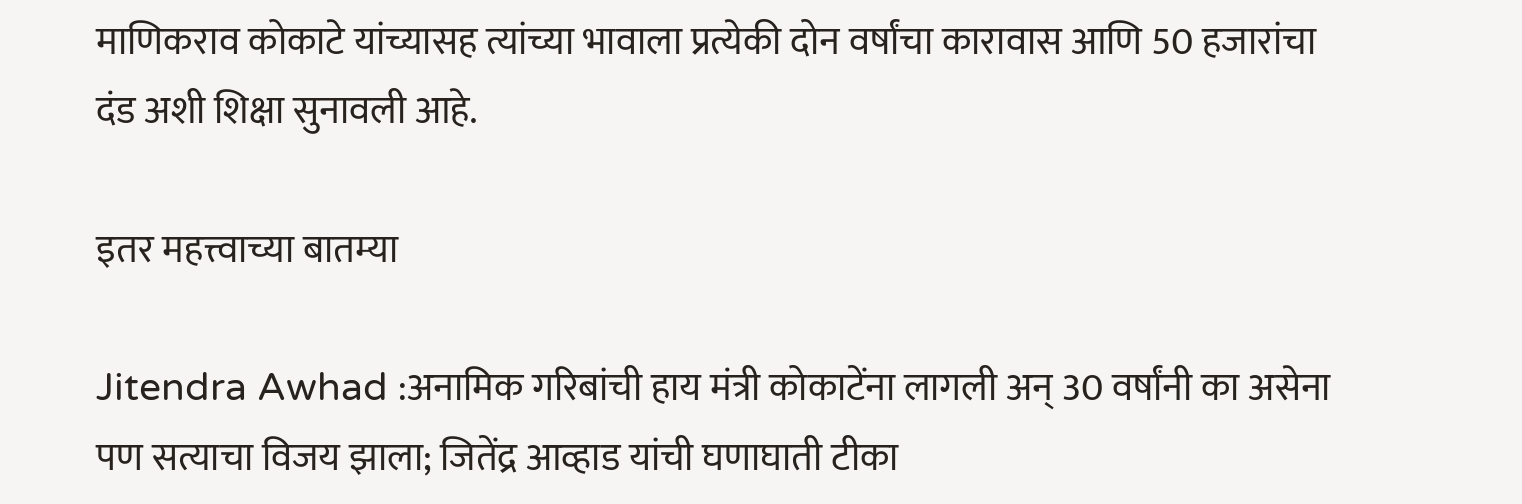माणिकराव कोकाटे यांच्यासह त्यांच्या भावाला प्रत्येकी दोन वर्षांचा कारावास आणि 50 हजारांचा दंड अशी शिक्षा सुनावली आहे.

इतर महत्त्वाच्या बातम्या

Jitendra Awhad :अनामिक गरिबांची हाय मंत्री कोकाटेंना लागली अन् 30 वर्षांनी का असेना पण सत्याचा विजय झाला; जितेंद्र आव्हाड यांची घणाघाती टीका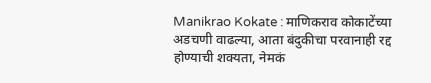Manikrao Kokate : माणिकराव कोकाटेंच्या अडचणी वाढल्या, आता बंदुकीचा परवानाही रद्द होण्याची शक्यता, नेमकं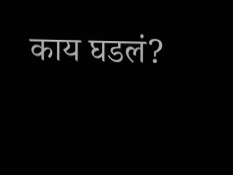काय घडलं?